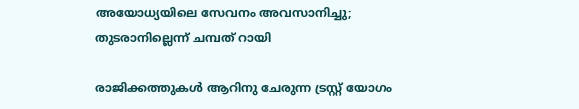അയോധ്യയിലെ സേവനം അവസാനിച്ചു; തുടരാനില്ലെന്ന് ചമ്പത് റായി

രാജിക്കത്തുകൾ ആറിനു ചേരുന്ന ട്രസ്റ്റ് യോഗം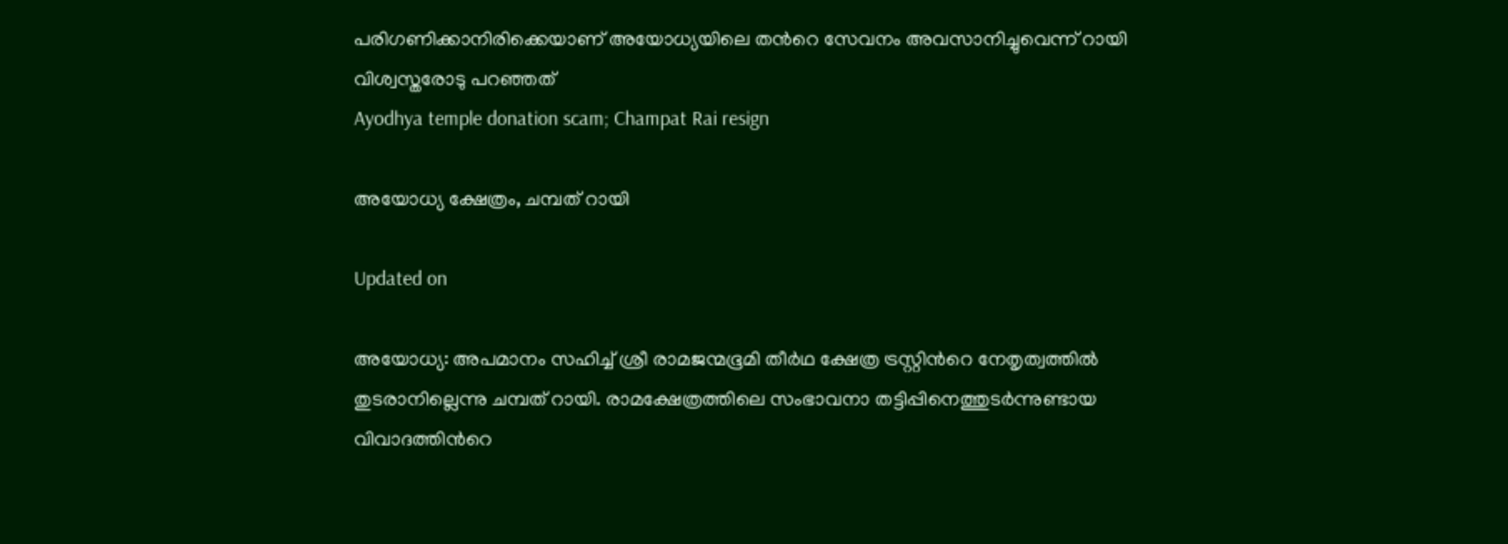പരിഗണിക്കാനിരിക്കെയാണ് അയോധ്യയിലെ തന്‍റെ സേവനം അവസാനിച്ചുവെന്ന് റായി വിശ്വസ്തരോടു പറഞ്ഞത്
Ayodhya temple donation scam; Champat Rai resign

അയോധ്യ ക്ഷേത്രം, ചമ്പത് റായി

Updated on

അയോധ്യ: അപമാനം സഹിച്ച് ശ്രീ രാമജന്മഭൂമി തീർഥ ക്ഷേത്ര ട്രസ്റ്റിന്‍റെ നേതൃത്വത്തിൽ തുടരാനില്ലെന്നു ചമ്പത് റായി. രാമക്ഷേത്രത്തിലെ സംഭാവനാ തട്ടിപ്പിനെത്തുടർന്നുണ്ടായ വിവാദത്തിന്‍റെ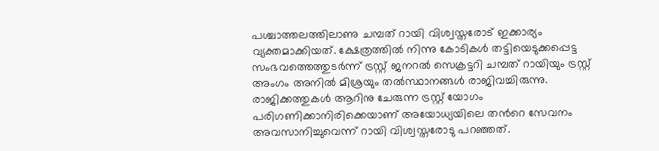പശ്ചാത്തലത്തിലാണു ചമ്പത് റായി വിശ്വസ്തരോട് ഇക്കാര്യം വ്യക്തമാക്കിയത്. ക്ഷേത്രത്തിൽ നിന്നു കോടികൾ തട്ടിയെടുക്കപ്പെട്ട സംഭവത്തെത്തുടർന്ന് ട്രസ്റ്റ് ജനറൽ സെക്രട്ടറി ചമ്പത് റായിയും ട്രസ്റ്റ് അംഗം അനിൽ മിശ്രയും തൽസ്ഥാനങ്ങൾ രാജിവച്ചിരുന്നു. രാജിക്കത്തുകൾ ആറിനു ചേരുന്ന ട്രസ്റ്റ് യോഗം പരിഗണിക്കാനിരിക്കെയാണ് അയോധ്യയിലെ തന്‍റെ സേവനം അവസാനിച്ചുവെന്ന് റായി വിശ്വസ്തരോടു പറഞ്ഞത്.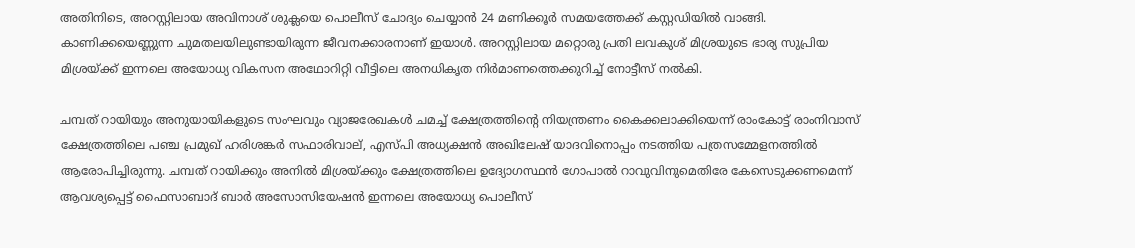അതിനിടെ, അറസ്റ്റിലായ അവിനാശ് ശുക്ലയെ പൊലീസ് ചോദ്യം ചെയ്യാൻ 24 മണിക്കൂർ സമയത്തേക്ക് കസ്റ്റഡിയിൽ വാങ്ങി. കാണിക്കയെണ്ണുന്ന ചുമതലയിലുണ്ടായിരുന്ന ജീവനക്കാരനാണ് ഇയാൾ. അറസ്റ്റിലായ മറ്റൊരു പ്രതി ലവകുശ് മിശ്രയുടെ ഭാര്യ സുപ്രിയ മിശ്രയ്ക്ക് ഇന്നലെ അയോധ്യ വികസന അഥോറിറ്റി വീട്ടിലെ അനധികൃത നിർമാണത്തെക്കുറിച്ച് നോട്ടീസ് നൽകി.

ചമ്പത് റായിയും അനുയായികളുടെ സംഘവും വ്യാജരേഖകൾ ചമച്ച് ക്ഷേത്രത്തിന്‍റെ നിയന്ത്രണം കൈക്കലാക്കിയെന്ന് രാംകോട്ട് രാംനിവാസ് ക്ഷേത്രത്തിലെ പഞ്ച പ്രമുഖ് ഹരിശങ്കർ സഫാരിവാല്, എസ്പി അധ്യക്ഷൻ അഖിലേഷ് യാദവിനൊപ്പം നടത്തിയ പത്രസമ്മേളനത്തിൽ ആരോപിച്ചിരുന്നു. ചമ്പത് റായിക്കും അനിൽ മിശ്രയ്ക്കും ക്ഷേത്രത്തിലെ ഉദ്യോഗസ്ഥൻ ഗോപാൽ റാവുവിനുമെതിരേ കേസെടുക്കണമെന്ന് ആവശ്യപ്പെട്ട് ഫൈസാബാദ് ബാർ അസോസിയേഷൻ ഇന്നലെ അയോധ്യ പൊലീസ്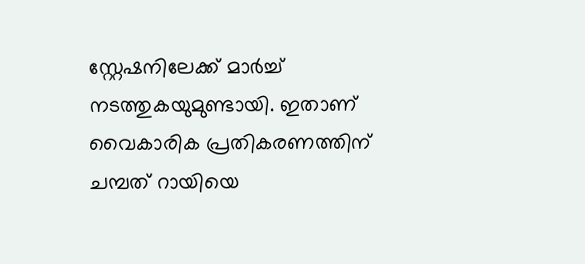സ്റ്റേഷനിലേക്ക് മാർച്ച് നടത്തുകയുമുണ്ടായി. ഇതാണ് വൈകാരിക പ്രതികരണത്തിന് ചമ്പത് റായിയെ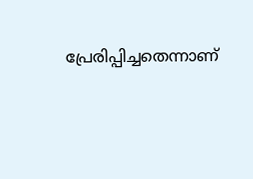പ്രേരിപ്പിച്ചതെന്നാണ്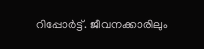റിപ്പോർട്ട്. ജീവനക്കാരിലും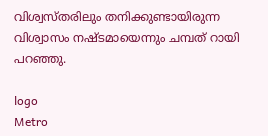വിശ്വസ്തരിലും തനിക്കുണ്ടായിരുന്ന വിശ്വാസം നഷ്ടമായെന്നും ചമ്പത് റായി പറഞ്ഞു.

logo
Metro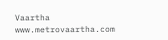Vaartha
www.metrovaartha.com